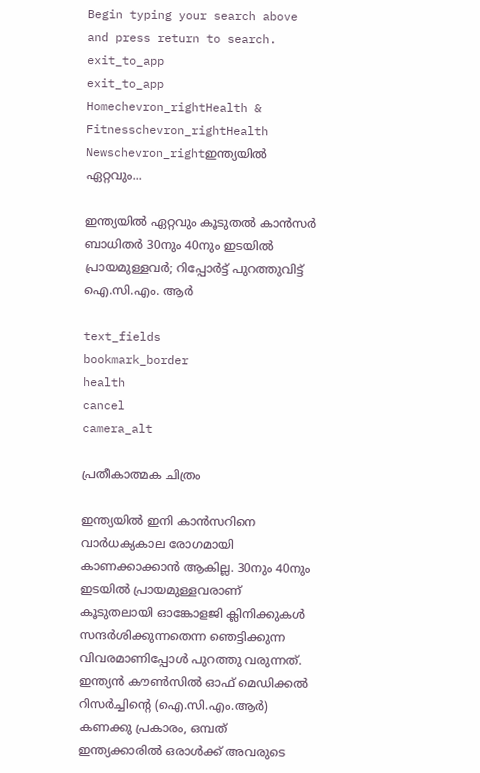Begin typing your search above and press return to search.
exit_to_app
exit_to_app
Homechevron_rightHealth & Fitnesschevron_rightHealth Newschevron_rightഇന്ത്യയിൽ ഏറ്റവും...

ഇന്ത്യയിൽ ഏറ്റവും കൂടുതൽ കാൻസർ ബാധിതർ 30നും 40നും ഇടയിൽ പ്രായമുള്ളവർ; റിപ്പോർട്ട് പുറത്തുവിട്ട് ഐ.സി.എം. ആർ

text_fields
bookmark_border
health
cancel
camera_alt

പ്രതീകാത്മക ചിത്രം

ഇന്ത്യയിൽ ഇനി കാൻസറിനെ വാർധക്യകാല രോഗമായി കാണക്കാക്കാൻ ആകില്ല. 30നും 40നും ഇടയിൽ പ്രായമുള്ളവരാണ് കൂടുതലായി ഓങ്കോളജി ക്ലിനിക്കുകൾ സന്ദർശിക്കുന്നതെന്ന ഞെട്ടിക്കുന്ന വിവരമാണിപ്പോൾ പുറത്തു വരുന്നത്. ഇന്ത്യൻ കൗൺസിൽ ഓഫ് മെഡിക്കൽ റിസർച്ചിന്റെ (ഐ.സി.എം.ആർ) കണക്കു പ്രകാരം, ഒമ്പത് ഇന്ത്യക്കാരിൽ ഒരാൾക്ക് അവരുടെ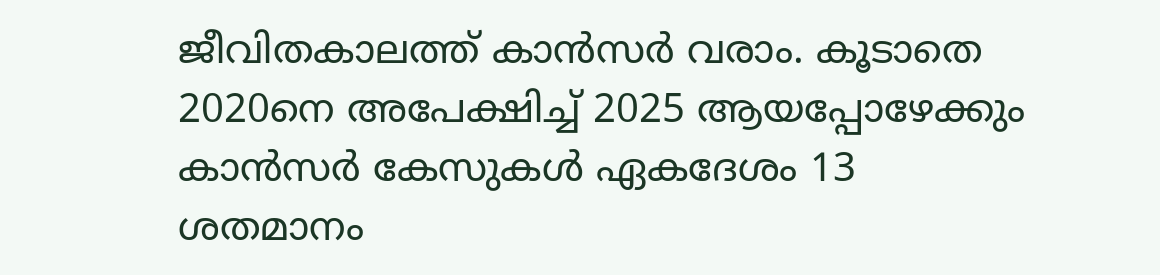ജീവിതകാലത്ത് കാൻസർ വരാം. കൂടാതെ 2020നെ അപേക്ഷിച്ച് 2025 ആയപ്പോഴേക്കും കാൻസർ കേസുകൾ ഏകദേശം 13 ശതമാനം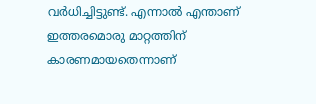വർധിച്ചിട്ടുണ്ട്. എന്നാൽ എന്താണ് ഇത്തരമൊരു മാറ്റത്തിന് കാരണമായതെന്നാണ്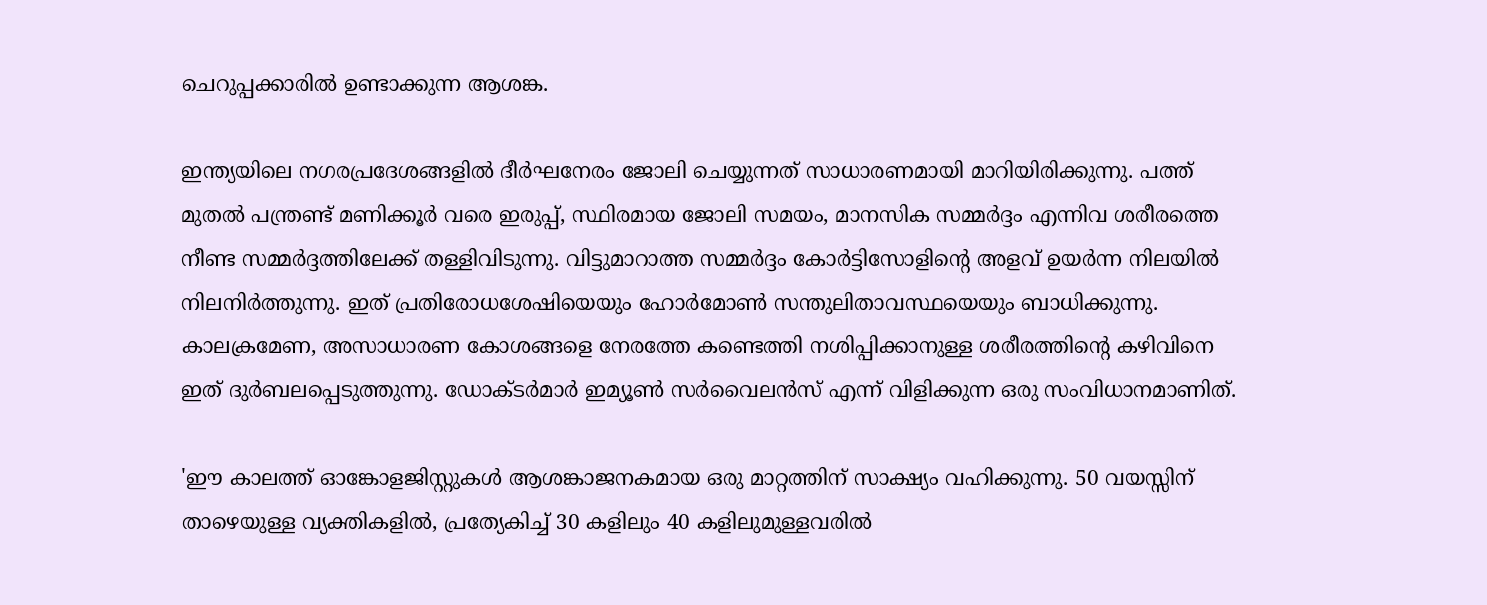ചെറുപ്പക്കാരിൽ ഉണ്ടാക്കുന്ന ആശങ്ക.

ഇന്ത്യയിലെ നഗരപ്രദേശങ്ങളിൽ ദീർഘനേരം ജോലി ചെയ്യുന്നത് സാധാരണമായി മാറിയിരിക്കുന്നു. പത്ത് മുതൽ പന്ത്രണ്ട് മണിക്കൂർ വരെ ഇരുപ്പ്, സ്ഥിരമായ ജോലി സമയം, മാനസിക സമ്മർദ്ദം എന്നിവ ശരീരത്തെ നീണ്ട സമ്മർദ്ദത്തിലേക്ക് തള്ളിവിടുന്നു. വിട്ടുമാറാത്ത സമ്മർദ്ദം കോർട്ടിസോളിന്റെ അളവ് ഉയർന്ന നിലയിൽ നിലനിർത്തുന്നു. ഇത് പ്രതിരോധശേഷിയെയും ഹോർമോൺ സന്തുലിതാവസ്ഥയെയും ബാധിക്കുന്നു. കാലക്രമേണ, അസാധാരണ കോശങ്ങളെ നേരത്തേ കണ്ടെത്തി നശിപ്പിക്കാനുള്ള ശരീരത്തിന്റെ കഴിവിനെ ഇത് ദുർബലപ്പെടുത്തുന്നു. ഡോക്ടർമാർ ഇമ്യൂൺ സർവൈലൻസ് എന്ന് വിളിക്കുന്ന ഒരു സംവിധാനമാണിത്.

'ഈ കാലത്ത് ഓങ്കോളജിസ്റ്റുകൾ ആശങ്കാജനകമായ ഒരു മാറ്റത്തിന് സാക്ഷ്യം വഹിക്കുന്നു. 50 വയസ്സിന് താഴെയുള്ള വ്യക്തികളിൽ, പ്രത്യേകിച്ച് 30 കളിലും 40 കളിലുമുള്ളവരിൽ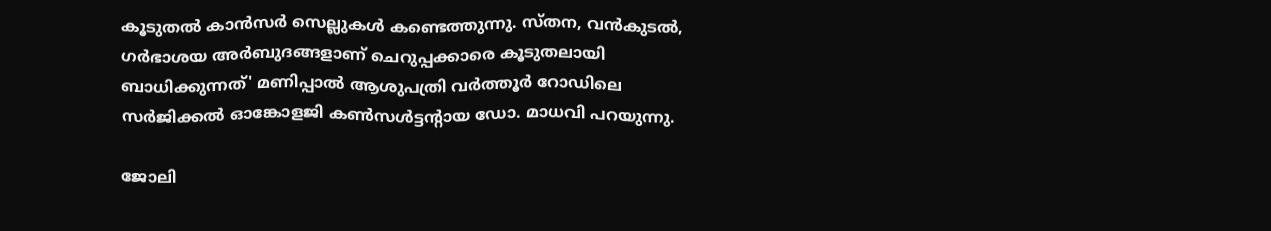കൂടുതൽ കാൻസർ സെല്ലുകൾ കണ്ടെത്തുന്നു. സ്തന, വൻകുടൽ, ഗർഭാശയ അർബുദങ്ങളാണ് ചെറുപ്പക്കാരെ കൂടുതലായി ബാധിക്കുന്നത്' മണിപ്പാൽ ആശുപത്രി വർത്തൂർ റോഡിലെ സർജിക്കൽ ഓങ്കോളജി കൺസൾട്ടന്റായ ഡോ. മാധവി പറയുന്നു.

ജോലി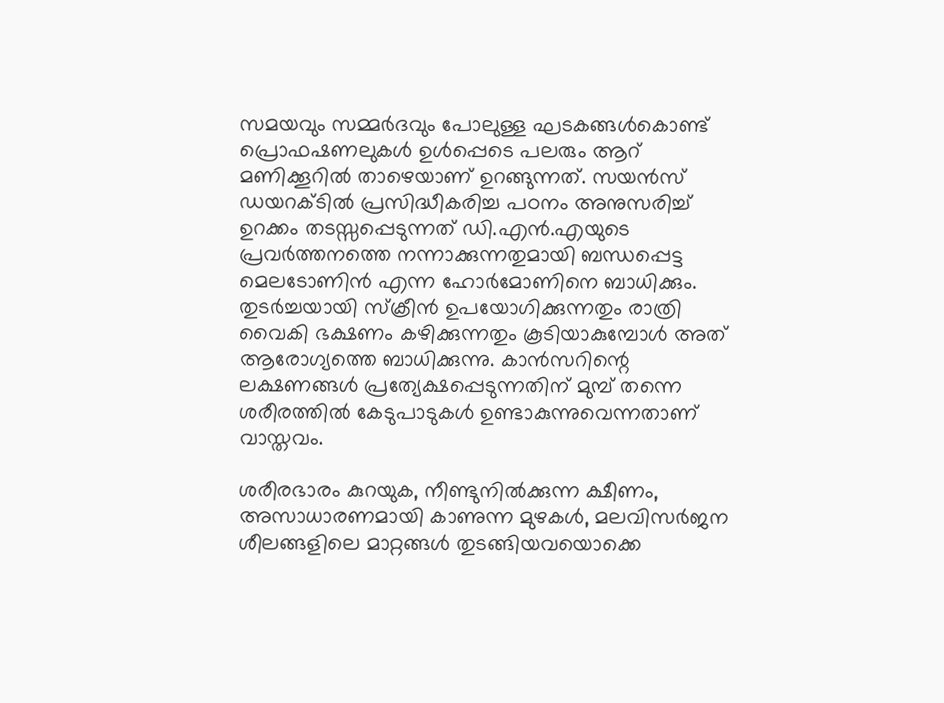സമയവും സമ്മര്‍ദവും പോലുള്ള ഘടകങ്ങള്‍കൊണ്ട് പ്രൊഫഷണലുകള്‍ ഉള്‍പ്പെടെ പലരും ആറ് മണിക്കൂറില്‍ താഴെയാണ് ഉറങ്ങുന്നത്. സയന്‍സ് ഡയറക്ടില്‍ പ്രസിദ്ധീകരിച്ച പഠനം അനുസരിച്ച് ഉറക്കം തടസ്സപ്പെടുന്നത് ഡി.എൻ.എയുടെ പ്രവര്‍ത്തനത്തെ നന്നാക്കുന്നതുമായി ബന്ധപ്പെട്ട മെലടോണിന്‍ എന്ന ഹോര്‍മോണിനെ ബാധിക്കും. തുടര്‍ച്ചയായി സ്‌ക്രീന്‍ ഉപയോഗിക്കുന്നതും രാത്രി വൈകി ഭക്ഷണം കഴിക്കുന്നതും കൂടിയാകുമ്പോള്‍ അത് ആരോഗ്യത്തെ ബാധിക്കുന്നു. കാന്‍സറിന്റെ ലക്ഷണങ്ങള്‍ പ്രത്യേക്ഷപ്പെടുന്നതിന് മുമ്പ് തന്നെ ശരീരത്തില്‍ കേടുപാടുകള്‍ ഉണ്ടാകുന്നുവെന്നതാണ് വാസ്തവം.

ശരീരഭാരം കുറയുക, നീണ്ടുനില്‍ക്കുന്ന ക്ഷീണം, അസാധാരണമായി കാണുന്ന മുഴകള്‍, മലവിസര്‍ജന ശീലങ്ങളിലെ മാറ്റങ്ങള്‍ തുടങ്ങിയവയൊക്കെ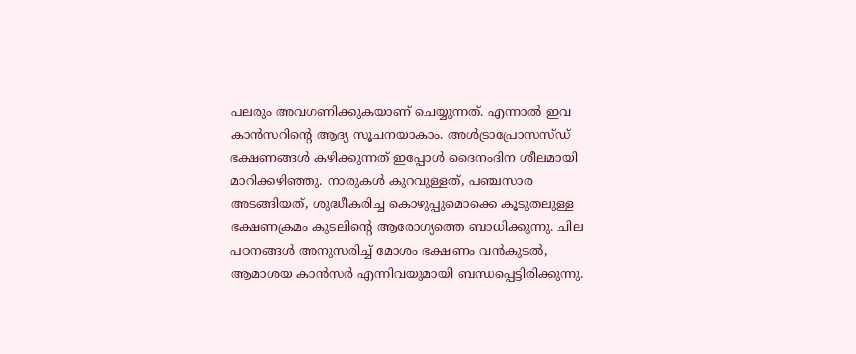പലരും അവഗണിക്കുകയാണ് ചെയ്യുന്നത്. എന്നാൽ ഇവ കാൻസറിന്‍റെ ആദ്യ സൂചനയാകാം. അള്‍ട്രാപ്രോസസ്ഡ് ഭക്ഷണങ്ങള്‍ കഴിക്കുന്നത് ഇപ്പോള്‍ ദൈനംദിന ശീലമായി മാറിക്കഴിഞ്ഞു. നാരുകള്‍ കുറവുള്ളത്, പഞ്ചസാര അടങ്ങിയത്, ശുദ്ധീകരിച്ച കൊഴുപ്പുമൊക്കെ കൂടുതലുള്ള ഭക്ഷണക്രമം കുടലിന്റെ ആരോഗ്യത്തെ ബാധിക്കുന്നു. ചില പഠനങ്ങള്‍ അനുസരിച്ച് മോശം ഭക്ഷണം വന്‍കുടല്‍, ആമാശയ കാന്‍സര്‍ എന്നിവയുമായി ബന്ധപ്പെട്ടിരിക്കുന്നു.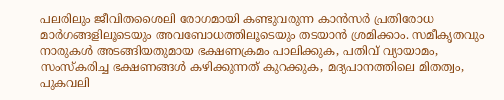പലരിലും ജീവിതശൈലി രോഗമായി കണ്ടുവരുന്ന കാൻസർ പ്രതിരോധ മാര്‍ഗങ്ങളിലൂടെയും അവബോധത്തിലൂടെയും തടയാൻ ശ്രമിക്കാം. സമീകൃതവും നാരുകള്‍ അടങ്ങിയതുമായ ഭക്ഷണക്രമം പാലിക്കുക, പതിവ് വ്യായാമം, സംസ്‌കരിച്ച ഭക്ഷണങ്ങള്‍ കഴിക്കുന്നത് കുറക്കുക, മദ്യപാനത്തിലെ മിതത്വം, പുകവലി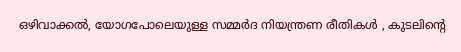ഒഴിവാക്കല്‍, യോഗപോലെയുള്ള സമ്മര്‍ദ നിയന്ത്രണ രീതികള്‍ , കുടലിന്റെ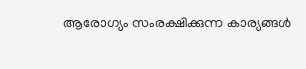ആരോഗ്യം സംരക്ഷിക്കുന്ന കാര്യങ്ങള്‍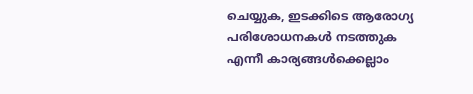ചെയ്യുക, ഇടക്കിടെ ആരോഗ്യ പരിശോധനകള്‍ നടത്തുക എന്നീ കാര്യങ്ങള്‍ക്കെല്ലാം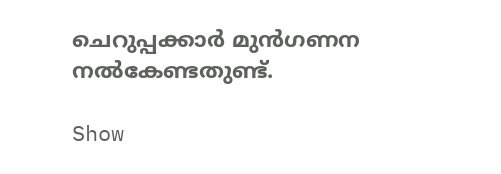ചെറുപ്പക്കാര്‍ മുന്‍ഗണന നല്‍കേണ്ടതുണ്ട്.

Show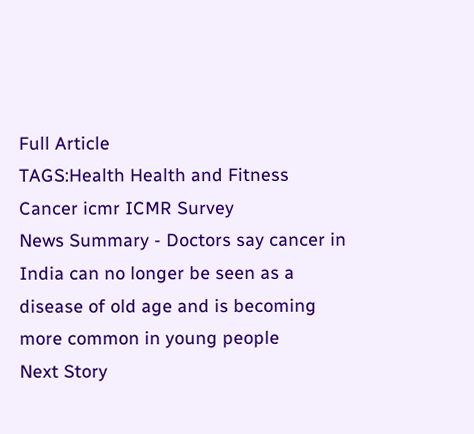Full Article
TAGS:Health Health and Fitness Cancer icmr ICMR Survey
News Summary - Doctors say cancer in India can no longer be seen as a disease of old age and is becoming more common in young people
Next Story